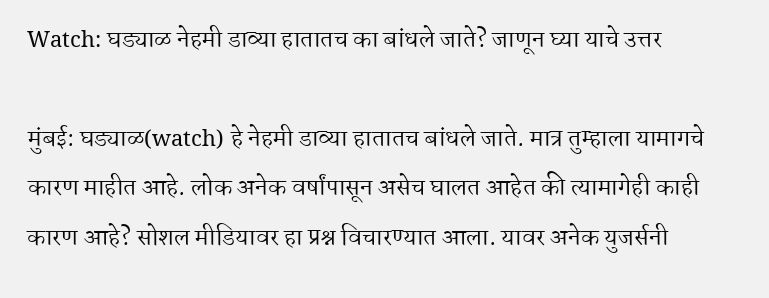Watch: घड्याळ नेहमी डाव्या हातातच का बांधले जाते? जाणून घ्या याचे उत्तर

मुंबई: घड्याळ(watch) हे नेहमी डाव्या हातातच बांधले जाते. मात्र तुम्हाला यामागचे कारण माहीत आहे. लोक अनेक वर्षांपासून असेच घालत आहेत की त्यामागेही काही कारण आहे? सोशल मीडियावर हा प्रश्न विचारण्यात आला. यावर अनेक युजर्सनी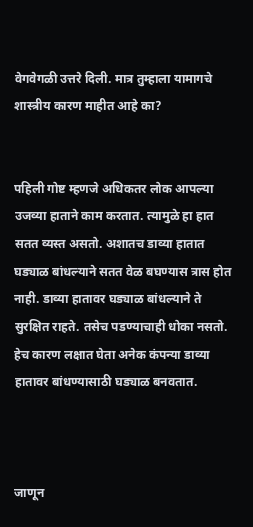वेगवेगळी उत्तरे दिली. मात्र तुम्हाला यामागचे शास्त्रीय कारण माहीत आहे का?


पहिली गोष्ट म्हणजे अधिकतर लोक आपल्या उजव्या हाताने काम करतात. त्यामुळे हा हात सतत व्यस्त असतो. अशातच डाव्या हातात घड्याळ बांधल्याने सतत वेळ बघण्यास त्रास होत नाही. डाव्या हातावर घड्याळ बांधल्याने ते सुरक्षित राहते. तसेच पडण्याचाही धोका नसतो. हेच कारण लक्षात घेता अनेक कंपन्या डाव्या हातावर बांधण्यासाठी घड्याळ बनवतात.



जाणून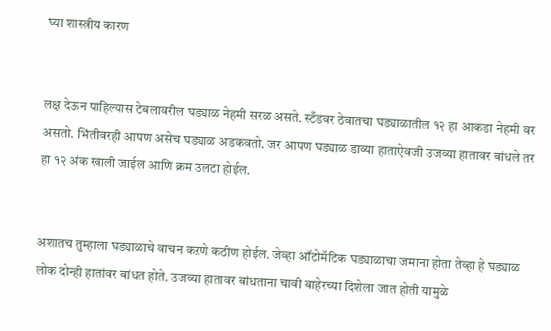घ्या शास्त्रीय कारण


लक्ष देऊन पाहिल्यास टेबलावरील घड्याळ नेहमी सरळ असते. स्टँडवर ठेवातचा घड्याळातील १२ हा आकडा नेहमी वर असतो. भिंतीवरही आपण असेच घड्याळ अडकवतो. जर आपण घड्याळ डाव्या हाताऐवजी उजव्या हातावर बांधले तर हा १२ अंक खाली जाईल आणि क्रम उलटा होईल.


अशातच तुम्हाला घड्याळाचे वाचन कऱणे कठीण होईल. जेव्हा ऑटोमॅटिक घड्याळाचा जमाना होता तेव्हा हे घड्याळ लोक दोन्ही हातांवर बांधत होते. उजव्या हातावर बांधताना चावी बाहेरच्या दिशेला जात होती यामुळे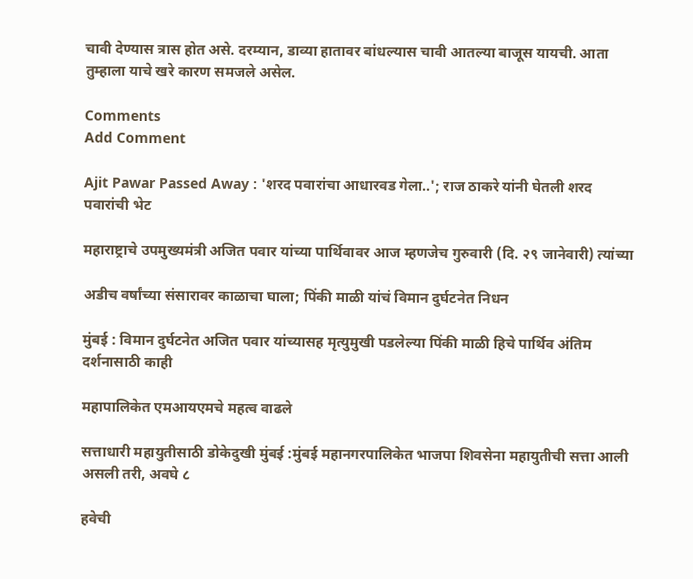चावी देण्यास त्रास होत असे. दरम्यान, डाव्या हातावर बांधल्यास चावी आतल्या बाजूस यायची. आता तुम्हाला याचे खरे कारण समजले असेल.

Comments
Add Comment

Ajit Pawar Passed Away : 'शरद पवारांचा आधारवड गेला..'; राज ठाकरे यांनी घेतली शरद पवारांची भेट

महाराष्ट्राचे उपमुख्यमंत्री अजित पवार यांच्या पार्थिवावर आज म्हणजेच गुरुवारी (दि. २९ जानेवारी) त्यांच्या

अडीच वर्षांच्या संसारावर काळाचा घाला; पिंकी माळी यांचं विमान दुर्घटनेत निधन

मुंबई : विमान दुर्घटनेत अजित पवार यांच्यासह मृत्युमुखी पडलेल्या पिंकी माळी हिचे पार्थिव अंतिम दर्शनासाठी काही

महापालिकेत एमआयएमचे महत्व वाढले

सत्ताधारी महायुतीसाठी डोकेदुखी मुंबई :मुंबई महानगरपालिकेत भाजपा शिवसेना महायुतीची सत्ता आली असली तरी, अवघे ८

हवेची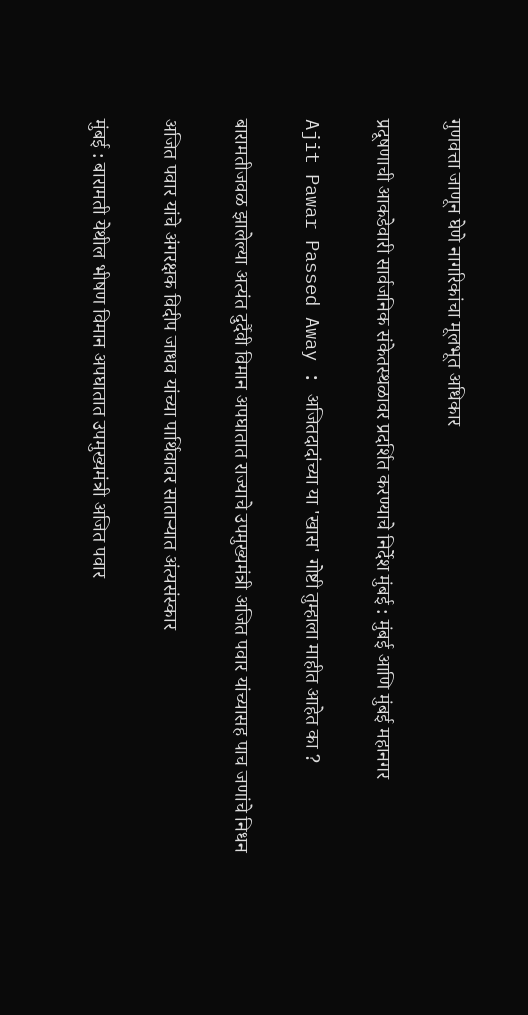गुणवत्ता जाणून घेणे नागरिकांचा मूलभूत अधिकार

प्रदूषणाची आकडेवारी सार्वजनिक संकेतस्थळावर प्रदर्शित करण्याचे निर्देश मुंबई : मुंबई आणि मुंबई महानगर

Ajit Pawar Passed Away : अजितदादांच्या या 'खास' गोष्टी तुम्हाला माहीत आहेत का ?

बारामतीजवळ झालेल्या अत्यंत दुर्दैवी विमान अपघातात राज्याचे उपमुख्यमंत्री अजित पवार यांच्यासह पाच जणांचे निधन

अजित पवार यांचे अंगरक्षक विदीप जाधव यांच्या पार्थिवावर साताऱ्यात अंत्यसंस्कार

मुंबई : बारामती येथील भीषण विमान अपघातात उपमुख्यमंत्री अजित पवार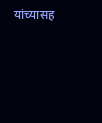यांच्यासह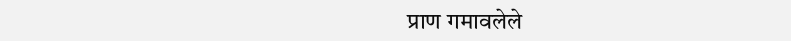प्राण गमावलेले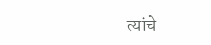त्यांचे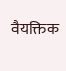वैयक्तिक